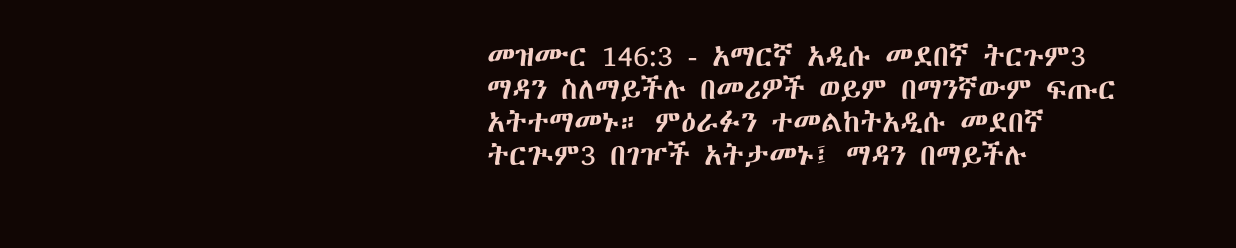መዝሙር 146:3 - አማርኛ አዲሱ መደበኛ ትርጉም3 ማዳን ስለማይችሉ በመሪዎች ወይም በማንኛውም ፍጡር አትተማመኑ። ምዕራፉን ተመልከትአዲሱ መደበኛ ትርጒም3 በገዦች አትታመኑ፤ ማዳን በማይችሉ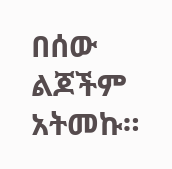በሰው ልጆችም አትመኩ።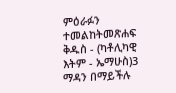ምዕራፉን ተመልከትመጽሐፍ ቅዱስ - (ካቶሊካዊ እትም - ኤማሁስ)3 ማዳን በማይችሉ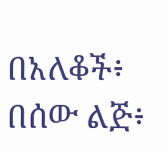በአለቆች፥ በሰው ልጅ፥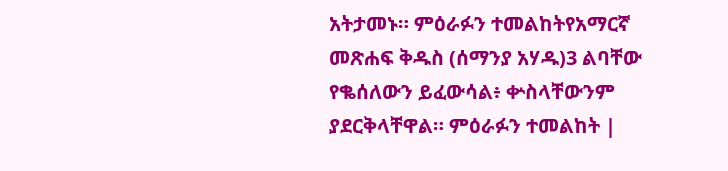አትታመኑ። ምዕራፉን ተመልከትየአማርኛ መጽሐፍ ቅዱስ (ሰማንያ አሃዱ)3 ልባቸው የቈሰለውን ይፈውሳል፥ ቍስላቸውንም ያደርቅላቸዋል። ምዕራፉን ተመልከት |